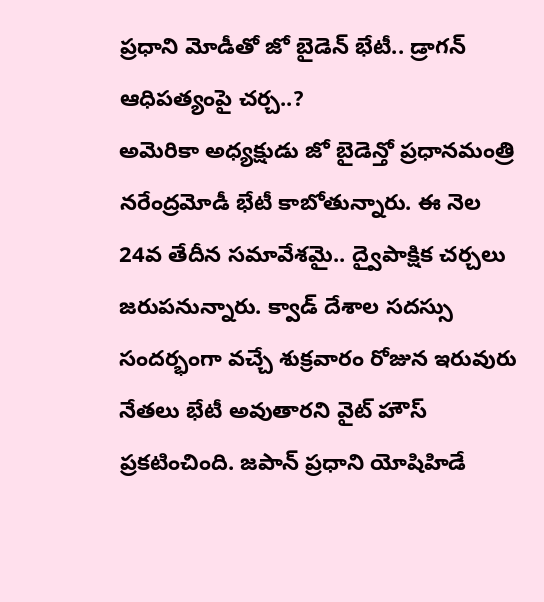ప్రధాని మోడీతో జో బైడెన్ భేటీ.. డ్రాగన్ ఆధిపత్యంపై చర్చ..?
అమెరికా అధ్యక్షుడు జో బైడెన్తో ప్రధానమంత్రి నరేంద్రమోడీ భేటీ కాబోతున్నారు. ఈ నెల 24వ తేదీన సమావేశమై.. ద్వైపాక్షిక చర్చలు జరుపనున్నారు. క్వాడ్ దేశాల సదస్సు సందర్భంగా వచ్చే శుక్రవారం రోజున ఇరువురు నేతలు భేటీ అవుతారని వైట్ హౌస్ ప్రకటించింది. జపాన్ ప్రధాని యోషిహిడే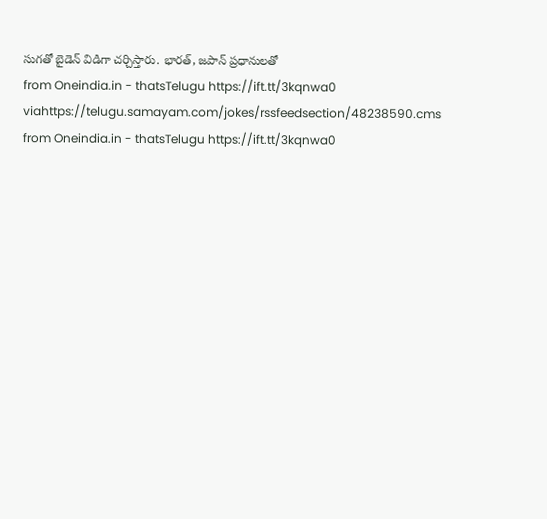సుగతో బైడెన్ విడిగా చర్చిస్తారు. భారత్, జపాన్ ప్రధానులతో
from Oneindia.in - thatsTelugu https://ift.tt/3kqnwa0
viahttps://telugu.samayam.com/jokes/rssfeedsection/48238590.cms
from Oneindia.in - thatsTelugu https://ift.tt/3kqnwa0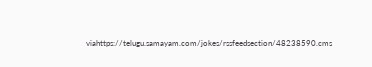viahttps://telugu.samayam.com/jokes/rssfeedsection/48238590.cms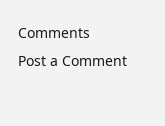Comments
Post a Comment